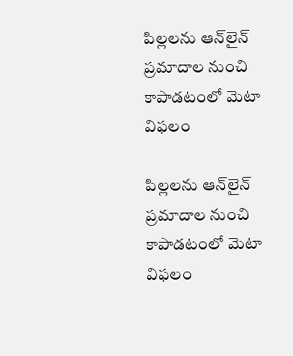పిల్లలను ఆన్‌లైన్‌ ప్రమాదాల నుంచి కాపాడటంలో మెటా విఫలం

పిల్లలను ఆన్‌లైన్‌ ప్రమాదాల నుంచి కాపాడటంలో మెటా విఫలం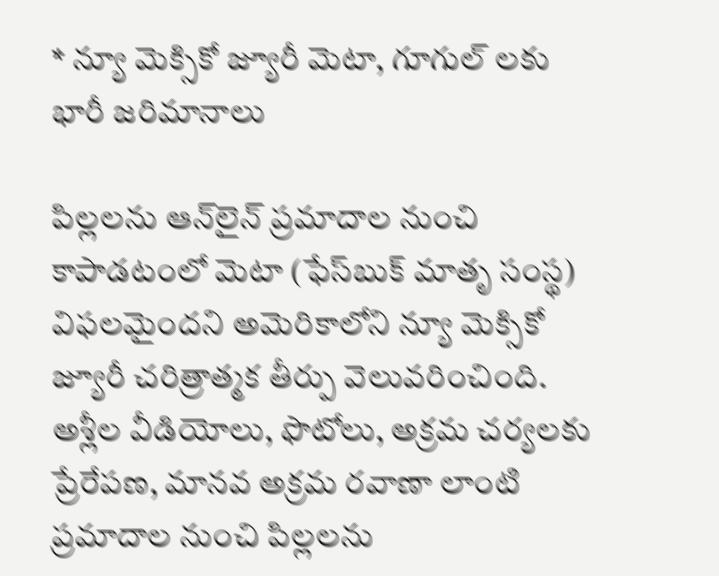* న్యూ మెక్సికో జ్యూరీ మెటా, గూగుల్ లకు భారీ జరిమానాలు

పిల్లలను ఆన్‌లైన్‌ ప్రమాదాల నుంచి కాపాడటంలో మెటా (ఫేస్‌బుక్‌ మాతృ సంస్థ) విఫలమైందని అమెరికాలోని న్యూ మెక్సికో జ్యూరీ చరిత్రాత్మక తీర్పు వెలువరించింది. అశ్లీల వీడియోలు, ఫొటోలు, అక్రమ చర్యలకు ప్రేరేపణ, మానవ అక్రమ రవాణా లాంటి ప్రమాదాల నుంచి పిల్లలను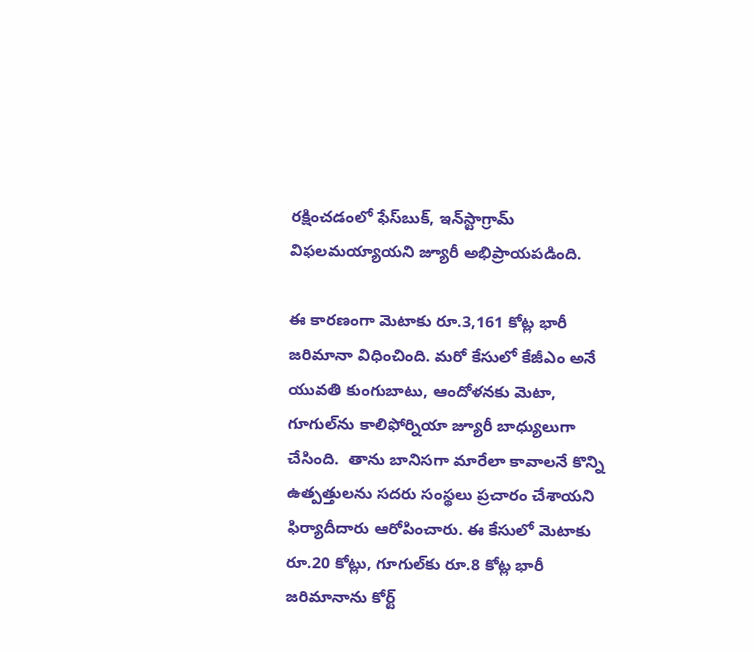రక్షించడంలో ఫేస్‌బుక్‌, ఇన్‌స్టాగ్రామ్‌ విఫలమయ్యాయని జ్యూరీ అభిప్రాయపడింది.

ఈ కారణంగా మెటాకు రూ.3,161 కోట్ల భారీ జరిమానా విధించింది. మరో కేసులో కేజీఎం అనే యువతి కుంగుబాటు, ఆందోళనకు మెటా, గూగుల్‌ను కాలిఫోర్నియా జ్యూరీ బాధ్యులుగా చేసింది.  తాను బానిసగా మారేలా కావాలనే కొన్ని ఉత్పత్తులను సదరు సంస్థలు ప్రచారం చేశాయని ఫిర్యాదీదారు ఆరోపించారు. ఈ కేసులో మెటాకు రూ.20 కోట్లు, గూగుల్‌కు రూ.8 కోట్ల భారీ జరిమానాను కోర్ట్‌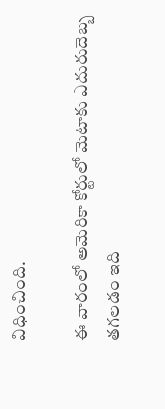విధించింది.

ఈ వారంలో అమెరికా కోర్టులో మెటాకు ఎదురుదెబ్బ తగలడం ఇది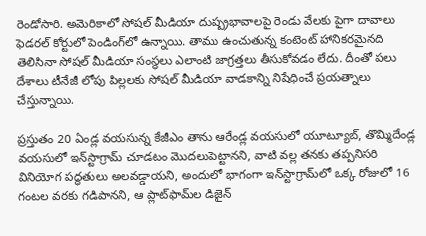రెండోసారి. అమెరికాలో సోషల్‌ మీడియా దుష్ప్రభావాలపై రెండు వేలకు పైగా దావాలు ఫెడరల్‌ కోర్టులో పెండింగ్‌లో ఉన్నాయి. తాము ఉంచుతున్న కంటెంట్‌ హానికరమైనది తెలిసినా సోషల్‌ మీడియా సంస్థలు ఎలాంటి జాగ్రత్తలు తీసుకోవడం లేదు. దీంతో పలు దేశాలు టీనేజీ లోపు పిల్లలకు సోషల్‌ మీడియా వాడకాన్ని నిషేధించే ప్రయత్నాలు చేస్తున్నాయి.

ప్రస్తుతం 20 ఏండ్ల వయసున్న కేజీఎం తాను ఆరేండ్ల వయసులో యూట్యూబ్‌, తొమ్మిదేండ్ల వయసులో ఇన్‌స్టాగ్రామ్‌ చూడటం మొదలుపెట్టానని, వాటి వల్ల తనకు తప్పనిసరి వినియోగ పద్ధతులు అలవడ్డాయని, అందులో భాగంగా ఇన్‌స్టాగ్రామ్‌లో ఒక్క రోజులో 16 గంటల వరకు గడిపానని, ఆ ప్లాట్‌ఫామ్‌ల డిజైన్‌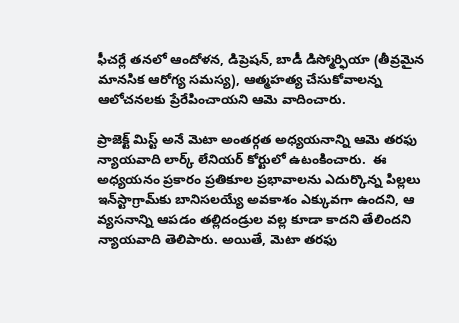ఫీచర్లే తనలో ఆందోళన, డిప్రెషన్‌, బాడీ డిస్మోర్ఫియా (తీవ్రమైన మానసిక ఆరోగ్య సమస్య), ఆత్మహత్య చేసుకోవాలన్న ఆలోచనలకు ప్రేరేపించాయని ఆమె వాదించారు.

ప్రాజెక్ట్‌ మిస్ట్‌ అనే మెటా అంతర్గత అధ్యయనాన్ని ఆమె తరఫు న్యాయవాది లార్క్‌ లేనియర్‌ కోర్టులో ఉటంకించారు.  ఈ అధ్యయనం ప్రకారం ప్రతికూల ప్రభావాలను ఎదుర్కొన్న పిల్లలు ఇన్‌స్టాగ్రామ్‌కు బానిసలయ్యే అవకాశం ఎక్కువగా ఉందని, ఆ వ్యసనాన్ని ఆపడం తల్లిదండ్రుల వల్ల కూడా కాదని తేలిందని న్యాయవాది తెలిపారు. అయితే, మెటా తరఫు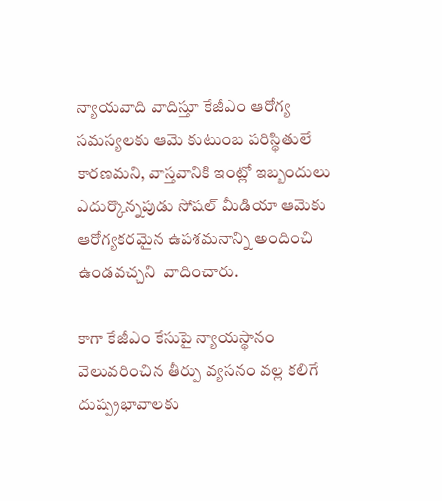న్యాయవాది వాదిస్తూ కేజీఎం ఆరోగ్య సమస్యలకు ఆమె కుటుంబ పరిస్థితులే కారణమని, వాస్తవానికి ఇంట్లో ఇబ్బందులు ఎదుర్కొన్నపుడు సోషల్‌ మీడియా ఆమెకు ఆరోగ్యకరమైన ఉపశమనాన్ని అందించి ఉండవచ్చని  వాదించారు.

కాగా కేజీఎం కేసుపై న్యాయస్థానం వెలువరించిన తీర్పు వ్యసనం వల్ల కలిగే దుష్ప్రభావాలకు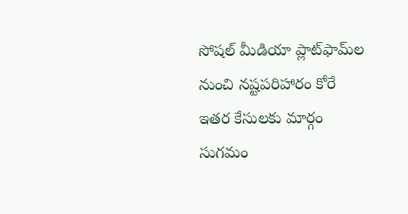సోషల్‌ మీడియా ప్లాట్‌ఫామ్‌ల నుంచి నష్టపరిహారం కోరే ఇతర కేసులకు మార్గం సుగమం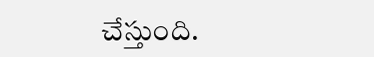చేస్తుంది.